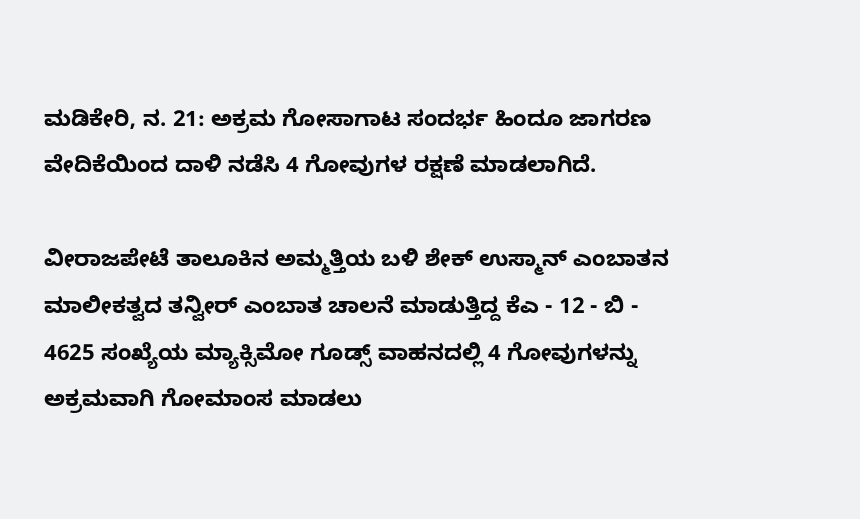ಮಡಿಕೇರಿ, ನ. 21: ಅಕ್ರಮ ಗೋಸಾಗಾಟ ಸಂದರ್ಭ ಹಿಂದೂ ಜಾಗರಣ ವೇದಿಕೆಯಿಂದ ದಾಳಿ ನಡೆಸಿ 4 ಗೋವುಗಳ ರಕ್ಷಣೆ ಮಾಡಲಾಗಿದೆ.

ವೀರಾಜಪೇಟೆ ತಾಲೂಕಿನ ಅಮ್ಮತ್ತಿಯ ಬಳಿ ಶೇಕ್ ಉಸ್ಮಾನ್ ಎಂಬಾತನ ಮಾಲೀಕತ್ವದ ತನ್ವೀರ್ ಎಂಬಾತ ಚಾಲನೆ ಮಾಡುತ್ತಿದ್ದ ಕೆಎ - 12 - ಬಿ - 4625 ಸಂಖ್ಯೆಯ ಮ್ಯಾಕ್ಸಿಮೋ ಗೂಡ್ಸ್ ವಾಹನದಲ್ಲಿ 4 ಗೋವುಗಳನ್ನು ಅಕ್ರಮವಾಗಿ ಗೋಮಾಂಸ ಮಾಡಲು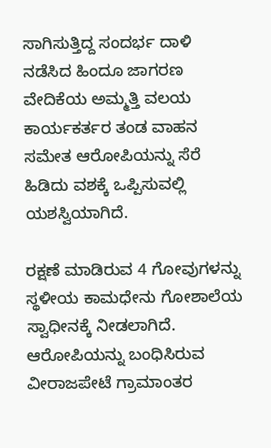ಸಾಗಿಸುತ್ತಿದ್ದ ಸಂದರ್ಭ ದಾಳಿ ನಡೆಸಿದ ಹಿಂದೂ ಜಾಗರಣ ವೇದಿಕೆಯ ಅಮ್ಮತ್ತಿ ವಲಯ ಕಾರ್ಯಕರ್ತರ ತಂಡ ವಾಹನ ಸಮೇತ ಆರೋಪಿಯನ್ನು ಸೆರೆ ಹಿಡಿದು ವಶಕ್ಕೆ ಒಪ್ಪಿಸುವಲ್ಲಿ ಯಶಸ್ವಿಯಾಗಿದೆ.

ರಕ್ಷಣೆ ಮಾಡಿರುವ 4 ಗೋವುಗಳನ್ನು ಸ್ಥಳೀಯ ಕಾಮಧೇನು ಗೋಶಾಲೆಯ ಸ್ವಾಧೀನಕ್ಕೆ ನೀಡಲಾಗಿದೆ. ಆರೋಪಿಯನ್ನು ಬಂಧಿಸಿರುವ ವೀರಾಜಪೇಟೆ ಗ್ರಾಮಾಂತರ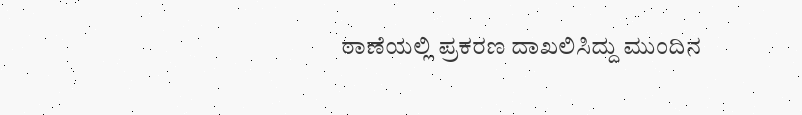ಠಾಣೆಯಲ್ಲಿ ಪ್ರಕರಣ ದಾಖಲಿಸಿದ್ದು ಮುಂದಿನ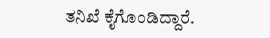ತನಿಖೆ ಕೈಗೊಂಡಿದ್ದಾರೆ.